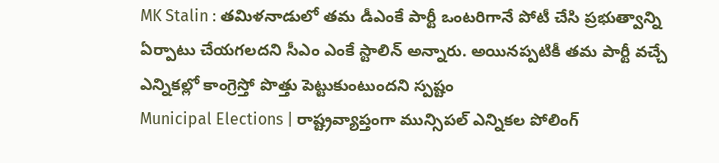MK Stalin : తమిళనాడులో తమ డీఎంకే పార్టీ ఒంటరిగానే పోటీ చేసి ప్రభుత్వాన్ని ఏర్పాటు చేయగలదని సీఎం ఎంకే స్టాలిన్ అన్నారు. అయినప్పటికీ తమ పార్టీ వచ్చే ఎన్నికల్లో కాంగ్రెస్తో పొత్తు పెట్టుకుంటుందని స్పష్టం
Municipal Elections | రాష్ట్రవ్యాప్తంగా మున్సిపల్ ఎన్నికల పోలింగ్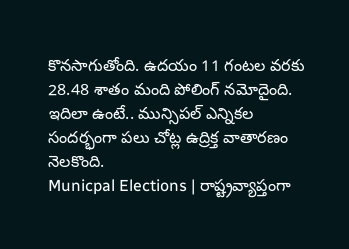కొనసాగుతోంది. ఉదయం 11 గంటల వరకు 28.48 శాతం మంది పోలింగ్ నమోదైంది. ఇదిలా ఉంటే.. మున్సిపల్ ఎన్నికల సందర్భంగా పలు చోట్ల ఉద్రిక్త వాతారణం నెలకొంది.
Municpal Elections | రాష్ట్రవ్యాప్తంగా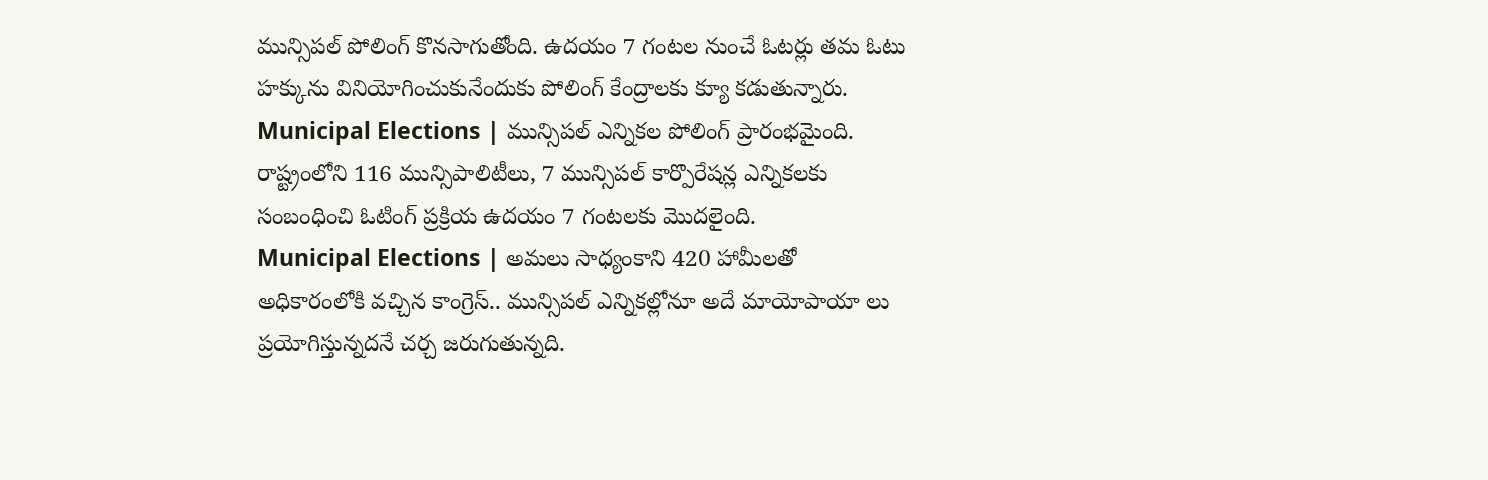మున్సిపల్ పోలింగ్ కొనసాగుతోంది. ఉదయం 7 గంటల నుంచే ఓటర్లు తమ ఓటు హక్కును వినియోగించుకునేందుకు పోలింగ్ కేంద్రాలకు క్యూ కడుతున్నారు.
Municipal Elections | మున్సిపల్ ఎన్నికల పోలింగ్ ప్రారంభమైంది. రాష్ట్రంలోని 116 మున్సిపాలిటీలు, 7 మున్సిపల్ కార్పొరేషన్ల ఎన్నికలకు సంబంధించి ఓటింగ్ ప్రక్రియ ఉదయం 7 గంటలకు మొదలైంది.
Municipal Elections | అమలు సాధ్యంకాని 420 హామీలతో అధికారంలోకి వచ్చిన కాంగ్రెస్.. మున్సిపల్ ఎన్నికల్లోనూ అదే మాయోపాయా లు ప్రయోగిస్తున్నదనే చర్చ జరుగుతున్నది.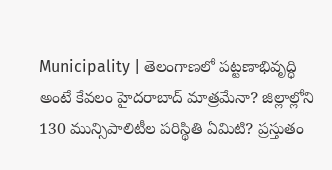Municipality | తెలంగాణలో పట్టణాభివృద్ధి అంటే కేవలం హైదరాబాద్ మాత్రమేనా? జిల్లాల్లోని 130 మున్సిపాలిటీల పరిస్థితి ఏమిటి? ప్రస్తుతం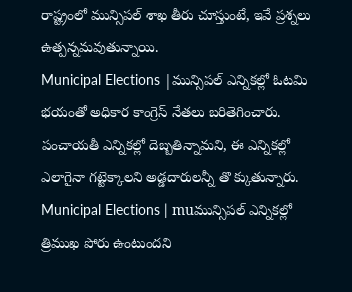రాష్ట్రంలో మున్సిపల్ శాఖ తీరు చూస్తుంటే, ఇవే ప్రశ్నలు ఉత్పన్నమవుతున్నాయి.
Municipal Elections |మున్సిపల్ ఎన్నికల్లో ఓటమి భయంతో అధికార కాంగ్రెస్ నేతలు బరితెగించారు. పంచాయతీ ఎన్నికల్లో దెబ్బతిన్నామని, ఈ ఎన్నికల్లో ఎలాగైనా గట్టెక్కాలని అడ్డదారులన్నీ తొ క్కుతున్నారు.
Municipal Elections | muమున్సిపల్ ఎన్నికల్లో త్రిముఖ పోరు ఉంటుందని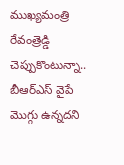ముఖ్యమంత్రి రేవంత్రెడ్డి చెప్పుకొంటున్నా.. బీఆర్ఎస్ వైపే మొగ్గు ఉన్నదని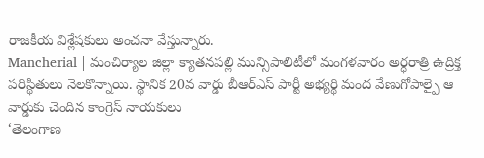రాజకీయ విశ్లేషకులు అంచనా వేస్తున్నారు.
Mancherial | మంచిర్యాల జిల్లా క్యాతనపల్లి మున్సిపాలిటీలో మంగళవారం అర్ధరాత్రి ఉద్రిక్త పరిస్థితులు నెలకొన్నాయి. స్థానిక 20వ వార్డు బీఆర్ఎస్ పార్టీ అభ్యర్థి మంద వేణుగోపాల్పై ఆ వార్డుకు చెందిన కాంగ్రెస్ నాయకులు
‘తెలంగాణ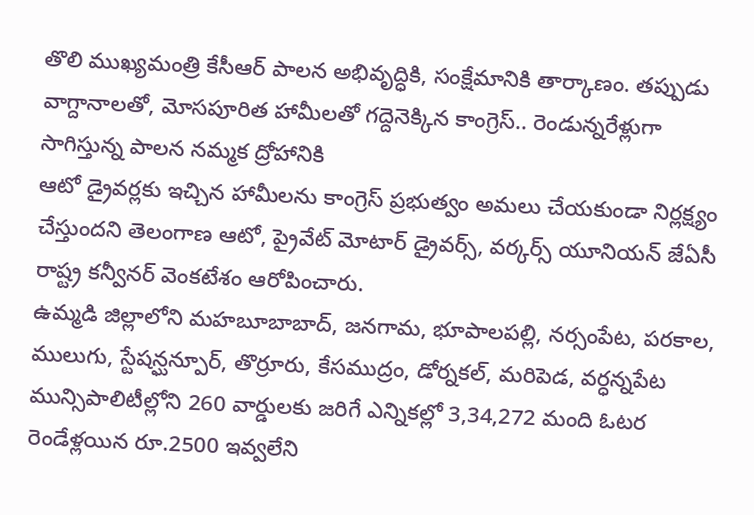తొలి ముఖ్యమంత్రి కేసీఆర్ పాలన అభివృద్ధికి, సంక్షేమానికి తార్కాణం. తప్పుడు వాగ్దానాలతో, మోసపూరిత హామీలతో గద్దెనెక్కిన కాంగ్రెస్.. రెండున్నరేళ్లుగా సాగిస్తున్న పాలన నమ్మక ద్రోహానికి
ఆటో డ్రైవర్లకు ఇచ్చిన హామీలను కాంగ్రెస్ ప్రభుత్వం అమలు చేయకుండా నిర్లక్ష్యం చేస్తుందని తెలంగాణ ఆటో, ప్రైవేట్ మోటార్ డ్రైవర్స్, వర్కర్స్ యూనియన్ జేఏసీ రాష్ట్ర కన్వీనర్ వెంకటేశం ఆరోపించారు.
ఉమ్మడి జిల్లాలోని మహబూబాబాద్, జనగామ, భూపాలపల్లి, నర్సంపేట, పరకాల, ములుగు, స్టేషన్ఘన్పూర్, తొర్రూరు, కేసముద్రం, డోర్నకల్, మరిపెడ, వర్ధన్నపేట మున్సిపాలిటీల్లోని 260 వార్డులకు జరిగే ఎన్నికల్లో 3,34,272 మంది ఓటర
రెండేళ్లయిన రూ.2500 ఇవ్వలేని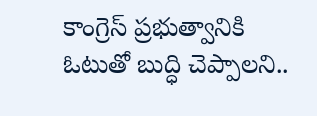కాంగ్రెస్ ప్రభుత్వానికి ఓటుతో బుద్ధి చెప్పాలని..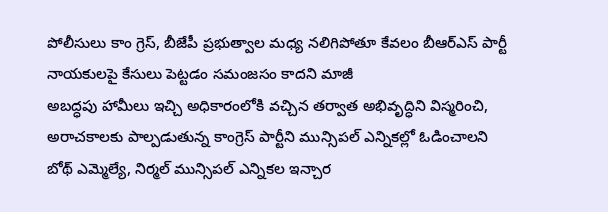పోలీసులు కాం గ్రెస్, బీజేపీ ప్రభుత్వాల మధ్య నలిగిపోతూ కేవలం బీఆర్ఎస్ పార్టీ నాయకులపై కేసులు పెట్టడం సమంజసం కాదని మాజీ
అబద్ధపు హామీలు ఇచ్చి అధికారంలోకి వచ్చిన తర్వాత అభివృద్ధిని విస్మరించి, అరాచకాలకు పాల్పడుతున్న కాంగ్రెస్ పార్టీని మున్సిపల్ ఎన్నికల్లో ఓడించాలని బోథ్ ఎమ్మెల్యే, నిర్మల్ మున్సిపల్ ఎన్నికల ఇన్చార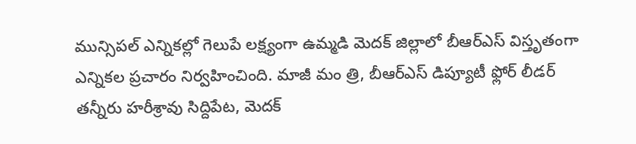మున్సిపల్ ఎన్నికల్లో గెలుపే లక్ష్యంగా ఉమ్మడి మెదక్ జిల్లాలో బీఆర్ఎస్ విస్తృతంగా ఎన్నికల ప్రచారం నిర్వహించింది. మాజీ మం త్రి, బీఆర్ఎస్ డిప్యూటీ ఫ్లోర్ లీడర్ తన్నీరు హరీశ్రావు సిద్దిపేట, మెదక్